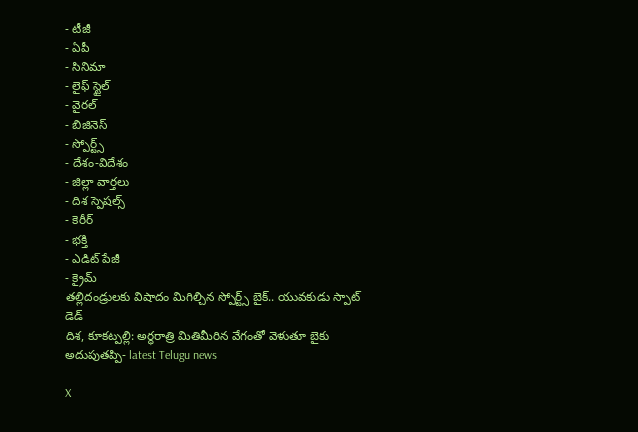- టీజీ
- ఏపీ
- సినిమా
- లైఫ్ స్టైల్
- వైరల్
- బిజినెస్
- స్పోర్ట్స్
- దేశం-విదేశం
- జిల్లా వార్తలు
- దిశ స్పెషల్స్
- కెరీర్
- భక్తి
- ఎడిట్ పేజీ
- క్రైమ్
తల్లిదండ్రులకు విషాదం మిగిల్చిన స్పోర్ట్స్ బైక్.. యువకుడు స్పాట్ డెడ్
దిశ, కూకట్పల్లి: అర్ధరాత్రి మితిమీరిన వేగంతో వెళుతూ బైకు అదుపుతప్పి- latest Telugu news

X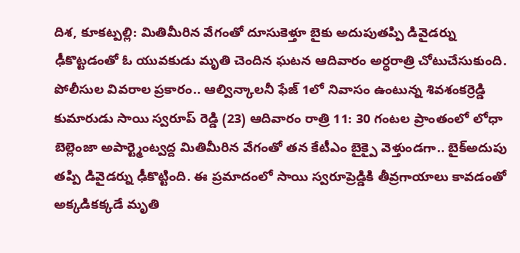దిశ, కూకట్పల్లి: మితిమీరిన వేగంతో దూసుకెళ్తూ బైకు అదుపుతప్పి డివైడర్ను ఢీకొట్టడంతో ఓ యువకుడు మృతి చెందిన ఘటన ఆదివారం అర్ధరాత్రి చోటుచేసుకుంది. పోలీసుల వివరాల ప్రకారం.. ఆల్విన్కాలనీ ఫేజ్ 1లో నివాసం ఉంటున్న శివశంకర్రెడ్డి కుమారుడు సాయి స్వరూప్ రెడ్డి (23) ఆదివారం రాత్రి 11: 30 గంటల ప్రాంతంలో లోధా బెల్లెంజా అపార్ట్మెంట్వద్ద మితిమీరిన వేగంతో తన కేటీఎం బైక్పై వెళ్తుండగా.. బైక్అదుపు తప్పి డివైడర్ను ఢీకొట్టింది. ఈ ప్రమాదంలో సాయి స్వరూప్రెడ్డికి తీవ్రగాయాలు కావడంతో అక్కడికక్కడే మృతి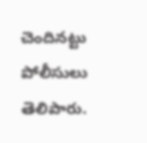చెందినట్టు పోలీసులు తెలిపారు.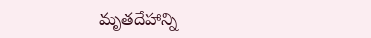మృతదేహాన్ని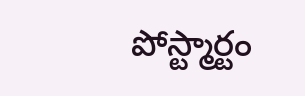పోస్ట్మార్టం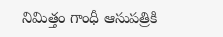నిమిత్తం గాంధీ ఆసుపత్రికి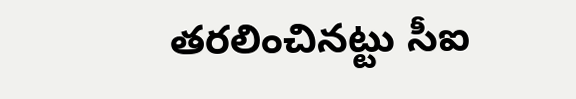తరలించినట్టు సీఐ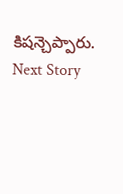కిషన్చెప్పారు.
Next Story